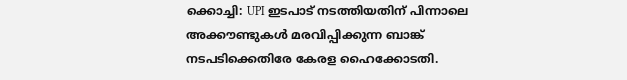ക്കൊച്ചി: UPI ഇടപാട് നടത്തിയതിന് പിന്നാലെ അക്കൗണ്ടുകൾ മരവിപ്പിക്കുന്ന ബാങ്ക് നടപടിക്കെതിരേ കേരള ഹൈക്കോടതി.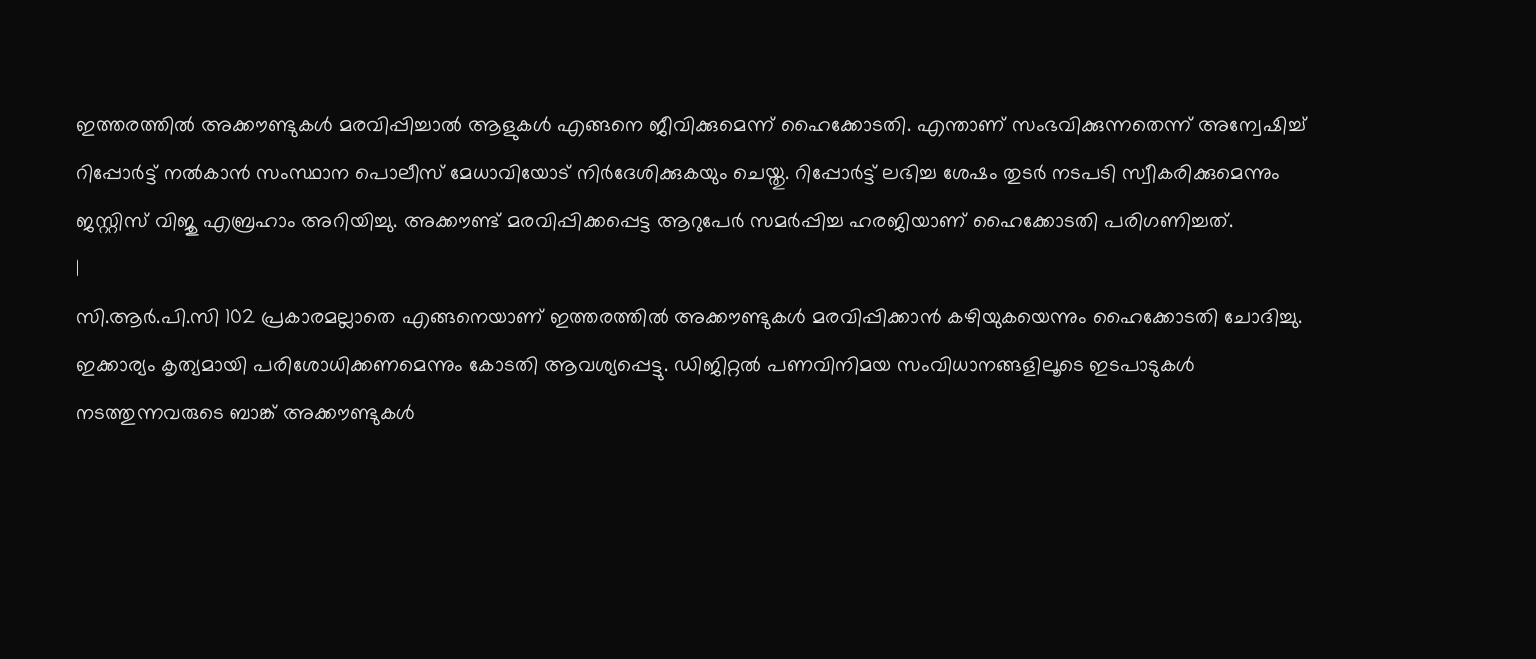ഇത്തരത്തിൽ അക്കൗണ്ടുകൾ മരവിപ്പിച്ചാൽ ആളുകൾ എങ്ങനെ ജീവിക്കുമെന്ന് ഹൈക്കോടതി. എന്താണ് സംഭവിക്കുന്നതെന്ന് അന്വേഷിച്ച് റിപ്പോർട്ട് നൽകാൻ സംസ്ഥാന പൊലീസ് മേധാവിയോട് നിർദേശിക്കുകയും ചെയ്തു. റിപ്പോർട്ട് ലഭിച്ച ശേഷം തുടർ നടപടി സ്വീകരിക്കുമെന്നും ജസ്റ്റിസ് വിജു എബ്രഹാം അറിയിച്ചു. അക്കൗണ്ട് മരവിപ്പിക്കപ്പെട്ട ആറുപേർ സമർപ്പിച്ച ഹരജിയാണ് ഹൈക്കോടതി പരിഗണിച്ചത്.
|
സി.ആർ.പി.സി 102 പ്രകാരമല്ലാതെ എങ്ങനെയാണ് ഇത്തരത്തിൽ അക്കൗണ്ടുകൾ മരവിപ്പിക്കാൻ കഴിയുകയെന്നും ഹൈക്കോടതി ചോദിച്ചു. ഇക്കാര്യം കൃത്യമായി പരിശോധിക്കണമെന്നും കോടതി ആവശ്യപ്പെട്ടു. ഡിജിറ്റൽ പണവിനിമയ സംവിധാനങ്ങളിലൂടെ ഇടപാടുകൾ നടത്തുന്നവരുടെ ബാങ്ക് അക്കൗണ്ടുകൾ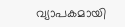വ്യാപകമായി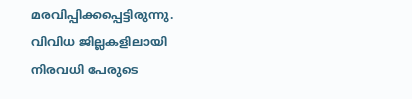മരവിപ്പിക്കപ്പെട്ടിരുന്നു. വിവിധ ജില്ലകളിലായി നിരവധി പേരുടെ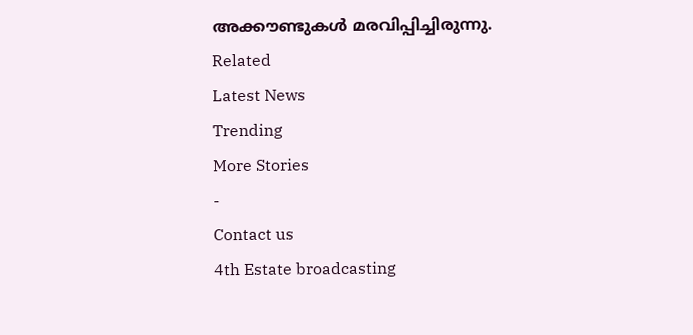അക്കൗണ്ടുകൾ മരവിപ്പിച്ചിരുന്നു.
Related
Latest News
Trending
More Stories
-
Contact us
4th Estate broadcasting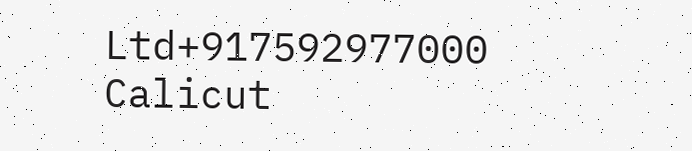Ltd+917592977000
Calicut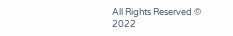All Rights Reserved © 2022